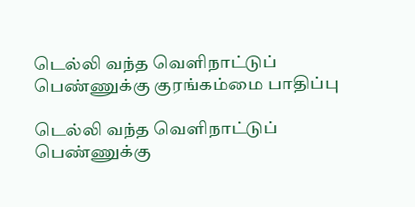டெல்லி வந்த வெளிநாட்டுப் பெண்ணுக்கு குரங்கம்மை பாதிப்பு

டெல்லி வந்த வெளிநாட்டுப் பெண்ணுக்கு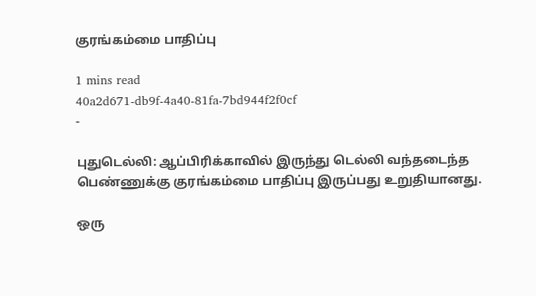குரங்கம்மை பாதிப்பு

1 mins read
40a2d671-db9f-4a40-81fa-7bd944f2f0cf
-

புதுடெல்லி: ஆப்பிரிக்காவில் இருந்து டெல்லி வந்தடைந்த பெண்ணுக்கு குரங்கம்மை பாதிப்பு இருப்பது உறுதியானது.

ஒரு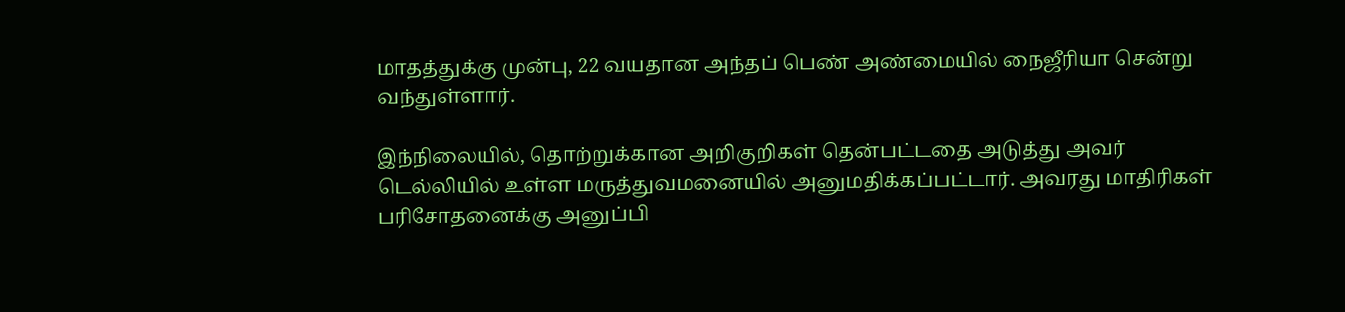மாதத்துக்கு முன்பு, 22 வயதான அந்தப் பெண் அண்மையில் நைஜீரியா சென்று வந்துள்ளார்.

இந்நிலையில், தொற்றுக்கான அறிகுறிகள் தென்பட்டதை அடுத்து அவர் டெல்லியில் உள்ள மருத்துவமனையில் அனுமதிக்கப்பட்டார். அவரது மாதிரிகள் பரிசோதனைக்கு அனுப்பி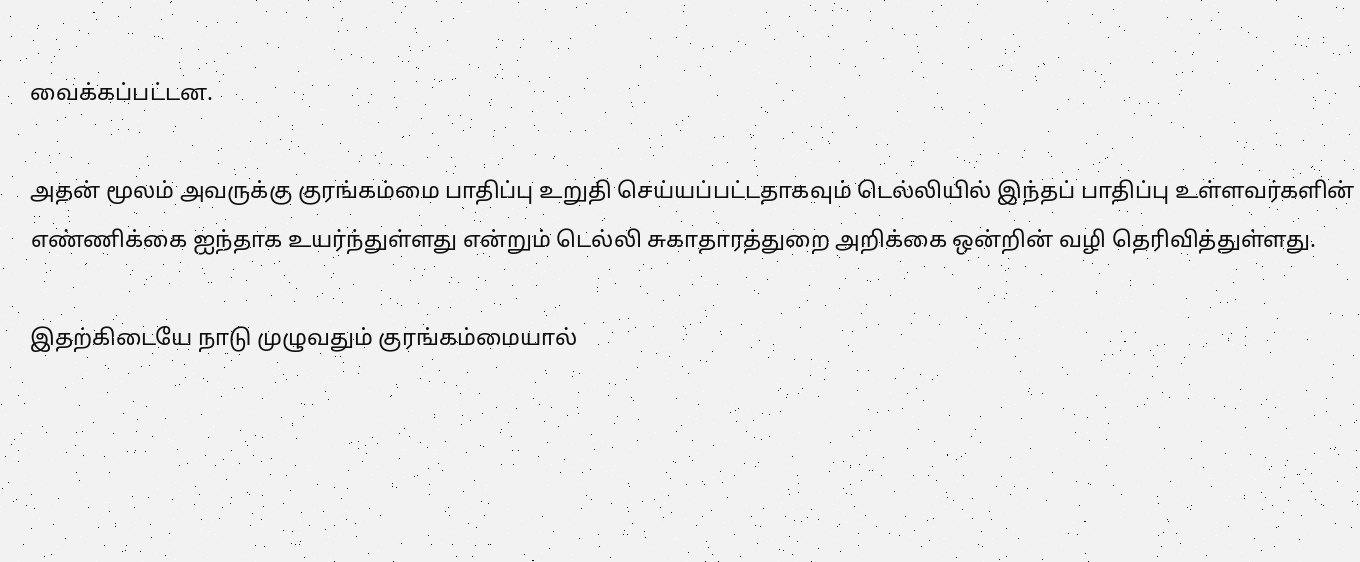வைக்கப்பட்டன.

அதன் மூலம் அவருக்கு குரங்கம்மை பாதிப்பு உறுதி செய்யப்பட்டதாகவும் டெல்லியில் இந்தப் பாதிப்பு உள்ளவர்களின் எண்ணிக்கை ஐந்தாக உயர்ந்துள்ளது என்றும் டெல்லி சுகாதாரத்துறை அறிக்கை ஒன்றின் வழி தெரிவித்துள்ளது.

இதற்கிடையே நாடு முழுவதும் குரங்கம்மையால்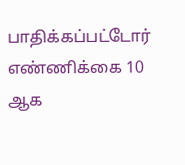பாதிக்கப்பட்டோர் எண்ணிக்கை 10 ஆக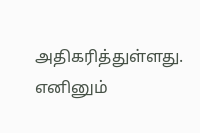அதிகரித்துள்ளது. எனினும்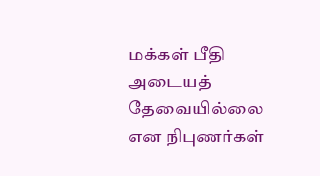மக்கள் பீதி அடையத் தேவையில்லை என நிபுணர்கள்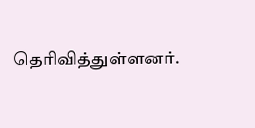தெரிவித்துள்ளனர்.